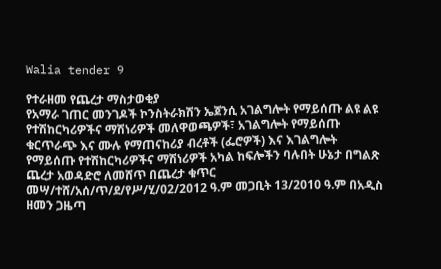Walia tender 9

የተራዘመ የጨረታ ማስታወቂያ
የአማራ ገጠር መንገዶች ኮንስትራክሽን ኤጀንሲ አገልግሎት የማይሰጡ ልዩ ልዩ የተሽከርካሪዎችና ማሽነሪዎች መለዋወጫዎች፣ አገልግሎት የማይሰጡ ቁርጥራጭ እና ሙሉ የማጠናከሪያ ብረቶች (ፌሮዎች) እና እገልግሎት የማይሰጡ የተሽከርካሪዎችና ማሽነሪዎች አካል ከፍሎችን ባሉበት ሁኔታ በግልጽ ጨረታ አወዳድሮ ለመሸጥ በጨረታ ቁጥር መሣ/ተሸ/አሰ/ጥ/ደ/የሥ/ሂ/02/2012 ዓ.ም መጋቢት 13/2010 ዓ.ም በአዲስ ዘመን ጋዜጣ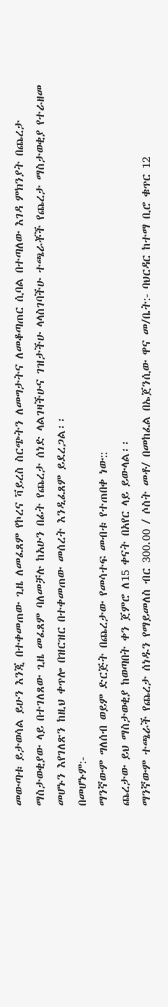መውጣቱ ይታወሳል ይሁን እንጂ በተቀመጠው ጊዜ ለመፈጸም የኮረና ቫይረስ ስርጭትን ለመግታትና ለመቆጣጠር ሲባል በተጣለው እገዳ ምክንያት በጨረታ ማስታወቂያው ላይ በተገለጸው ጊዜ መፈጸም ባለመቻሉ ከአሁን በፊት የጨረታ ሰነድ ላልገዛችሁና ገዝታችሁ ላላስገባችሁ ተጫራቾች የጨረታ ማስታወቂያ የተራዘመ መሆኑን እየገለጽን ከዚህ ቀጥሎ በዝርዝር በተቀመጠው መሰረት እንዲፈጸም ይደረጋል፡፡
በመሆኑም:-
ማንኛውም ግለሰብ ወይም ድርጅት በጨረታው የመሳተፍ መብቱ የተጠበቀ ነው::
ጨረታው ይህ ማስታወቂያ ከወጣበት ቀን ጀምሮ ለ15 ቀናት በአየር ላይ ይውላል፡፡
ማንኛውም ተጫራች የጨረታ ሰነዱን የማይመለስ ብር 300.00 / ሶስት መቶ/ በመከፈል በኤጀንሲው ዋና መ/ቤት:- ባህርዳር ከተማ ቢሮ ቁጥር 12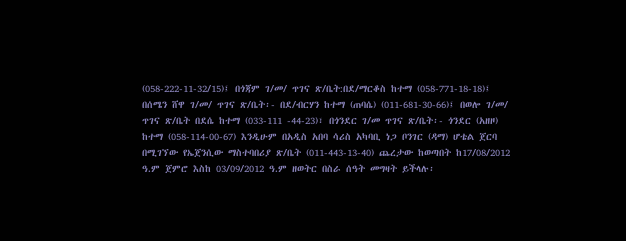(058-222-11-32/15)፤ በጎጃም ገ/መ/ ጥገና ጽ/ቤት:በደ/ማርቆስ ከተማ (058-771-18-18)፤ በሰሜን ሸዋ ገ/መ/ ጥገና ጽ/ቤት፡- በደ/ብርሃን ከተማ (ጠባሴ) (011-681-30-66)፤ በወሎ ገ/መ/ ጥገና ጽ/ቤት በደሴ ከተማ (033-111 -44-23)፣ በጎንደር ገ/መ ጥገና ጽ/ቤት፡- ጎንደር (አዘዞ) ከተማ (058-114-00-67) እንዲሁም በአዲስ አበባ ሳሪስ አካባቢ ነጋ ቦንገር (ዳማ) ሆቴል ጀርባ በሚገኘው የኤጀንሲው ማስተባበሪያ ጽ/ቤት (011-443-13-40) ጨረታው ከወጣበት ከ17/08/2012 ዓ.ም ጀምሮ እስከ 03/09/2012 ዓ.ም ዘወትር በስራ ሰዓት መግዛት ይችላሉ፡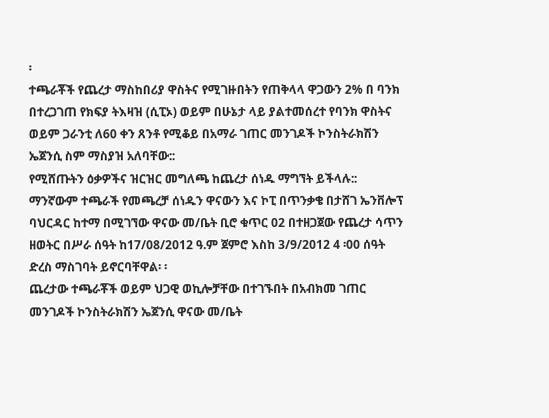፡
ተጫራቾች የጨረታ ማስከበሪያ ዋስትና የሚገዙበትን የጠቅላላ ዋጋውን 2% በ ባንክ በተረጋገጠ የክፍያ ትእዛዝ (ሲፒኦ) ወይም በሁኔታ ላይ ያልተመሰረተ የባንክ ዋስትና ወይም ጋራንቲ ለ60 ቀን ጸንቶ የሚቆይ በአማራ ገጠር መንገዶች ኮንስትራክሽን ኤጀንሲ ስም ማስያዝ አለባቸው::
የሚሸጡትን ዕቃዎችና ዝርዝር መግለጫ ከጨረታ ሰነዱ ማግኘት ይችላሉ::
ማንኛውም ተጫራች የመጫረቻ ሰነዱን ዋናውን እና ኮፒ በጥንቃቄ በታሸገ ኤንቨሎፕ ባህርዳር ከተማ በሚገኘው ዋናው መ/ቤት ቢሮ ቁጥር 02 በተዘጋጀው የጨረታ ሳጥን ዘወትር በሥራ ሰዓት ከ17/08/2012 ዓ.ም ጀምሮ እስከ 3/9/2012 4 ፡00 ሰዓት ድረስ ማስገባት ይኖርባቸዋል፡ ፡
ጨረታው ተጫራቾች ወይም ህጋዊ ወኪሎቻቸው በተገኙበት በአብክመ ገጠር መንገዶች ኮንስትራክሽን ኤጀንሲ ዋናው መ/ቤት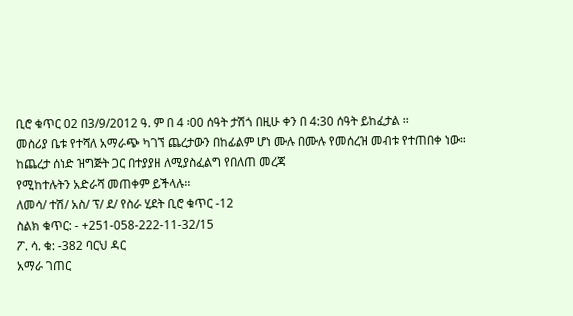ቢሮ ቁጥር 02 በ3/9/2012 ዓ. ም በ 4 ፡00 ሰዓት ታሽጎ በዚሁ ቀን በ 4:30 ሰዓት ይከፈታል ፡፡
መስሪያ ቤቱ የተሻለ አማራጭ ካገኘ ጨረታውን በከፊልም ሆነ ሙሉ በሙሉ የመሰረዝ መብቱ የተጠበቀ ነው።
ከጨረታ ሰነድ ዝግጅት ጋር በተያያዘ ለሚያስፈልግ የበለጠ መረጃ
የሚከተሉትን አድራሻ መጠቀም ይችላሉ፡፡
ለመሳ/ ተሽ/ አስ/ ፕ/ ደ/ የስራ ሂደት ቢሮ ቁጥር -12
ስልክ ቁጥር: - +251-058-222-11-32/15
ፖ. ሳ. ቁ: -382 ባርህ ዳር
አማራ ገጠር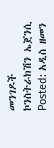መንገዶች
ኮንስትራክሽን ኤጀንሲ
Posted: አዲስ ዘመን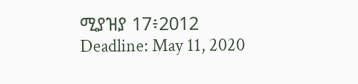ሚያዝያ 17፥2012
Deadline: May 11, 2020